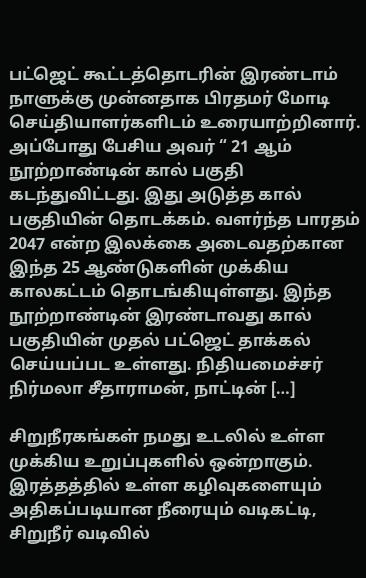பட்ஜெட் கூட்டத்தொடரின் இரண்டாம் நாளுக்கு முன்னதாக பிரதமர் மோடி செய்தியாளர்களிடம் உரையாற்றினார். அப்போது பேசிய அவர் “ 21 ஆம் நூற்றாண்டின் கால் பகுதி கடந்துவிட்டது. இது அடுத்த கால் பகுதியின் தொடக்கம். வளர்ந்த பாரதம் 2047 என்ற இலக்கை அடைவதற்கான இந்த 25 ஆண்டுகளின் முக்கிய காலகட்டம் தொடங்கியுள்ளது. இந்த நூற்றாண்டின் இரண்டாவது கால் பகுதியின் முதல் பட்ஜெட் தாக்கல் செய்யப்பட உள்ளது. நிதியமைச்சர் நிர்மலா சீதாராமன், நாட்டின் […]

சிறுநீரகங்கள் நமது உடலில் உள்ள முக்கிய உறுப்புகளில் ஒன்றாகும். இரத்தத்தில் உள்ள கழிவுகளையும் அதிகப்படியான நீரையும் வடிகட்டி, சிறுநீர் வடிவில்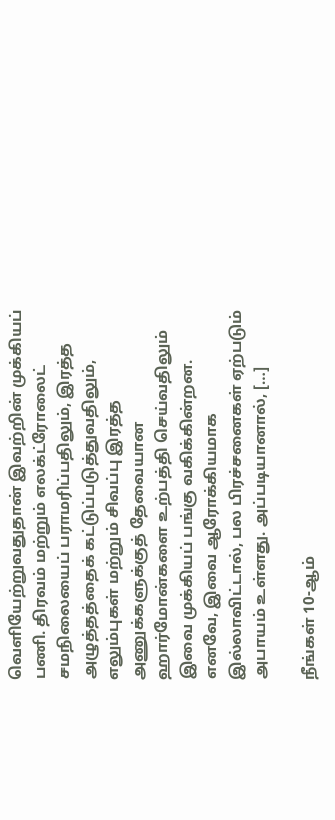வெளியேற்றுவதுதான் இவற்றின் முக்கியப் பணி. திரவம் மற்றும் எலக்ட்ரோலைட் சமநிலையைப் பராமரிப்பதிலும், இரத்த அழுத்தத்தைக் கட்டுப்படுத்துவதிலும், எலும்புகள் மற்றும் சிவப்பு இரத்த அணுக்களுக்குத் தேவையான ஹார்மோன்களை உற்பத்தி செய்வதிலும் இவை முக்கியப் பங்கு வகிக்கின்றன. எனவே, இவை ஆரோக்கியமாக இல்லாவிட்டால், பல பிரச்சனைகள் ஏற்படும் அபாயம் உள்ளது. அப்படியானால், […]

நீங்கள் 10-ஆம்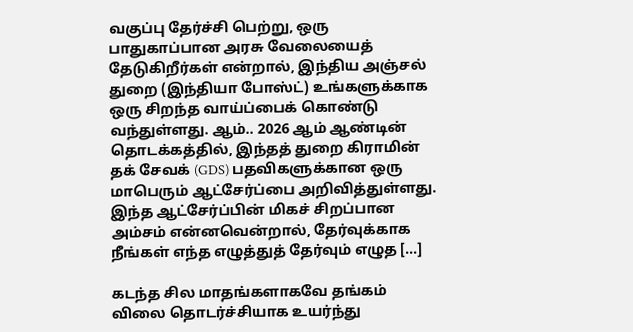வகுப்பு தேர்ச்சி பெற்று, ஒரு பாதுகாப்பான அரசு வேலையைத் தேடுகிறீர்கள் என்றால், இந்திய அஞ்சல் துறை (இந்தியா போஸ்ட்) உங்களுக்காக ஒரு சிறந்த வாய்ப்பைக் கொண்டு வந்துள்ளது. ஆம்.. 2026 ஆம் ஆண்டின் தொடக்கத்தில், இந்தத் துறை கிராமின் தக் சேவக் (GDS) பதவிகளுக்கான ஒரு மாபெரும் ஆட்சேர்ப்பை அறிவித்துள்ளது. இந்த ஆட்சேர்ப்பின் மிகச் சிறப்பான அம்சம் என்னவென்றால், தேர்வுக்காக நீங்கள் எந்த எழுத்துத் தேர்வும் எழுத […]

கடந்த சில மாதங்களாகவே தங்கம் விலை தொடர்ச்சியாக உயர்ந்து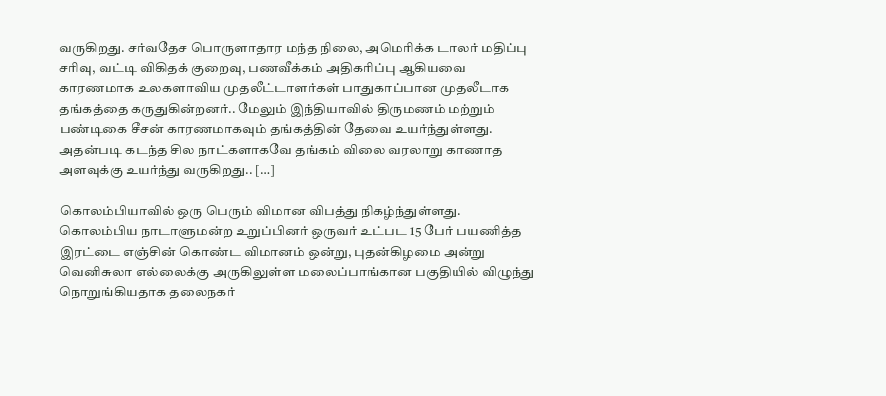வருகிறது. சர்வதேச பொருளாதார மந்த நிலை, அமெரிக்க டாலர் மதிப்பு சரிவு, வட்டி விகிதக் குறைவு, பணவீக்கம் அதிகரிப்பு ஆகியவை காரணமாக உலகளாவிய முதலீட்டாளர்கள் பாதுகாப்பான முதலீடாக தங்கத்தை கருதுகின்றனர்.. மேலும் இந்தியாவில் திருமணம் மற்றும் பண்டிகை சீசன் காரணமாகவும் தங்கத்தின் தேவை உயர்ந்துள்ளது. அதன்படி கடந்த சில நாட்களாகவே தங்கம் விலை வரலாறு காணாத அளவுக்கு உயர்ந்து வருகிறது.. […]

கொலம்பியாவில் ஒரு பெரும் விமான விபத்து நிகழ்ந்துள்ளது. கொலம்பிய நாடாளுமன்ற உறுப்பினர் ஒருவர் உட்பட 15 பேர் பயணித்த இரட்டை எஞ்சின் கொண்ட விமானம் ஒன்று, புதன்கிழமை அன்று வெனிசுலா எல்லைக்கு அருகிலுள்ள மலைப்பாங்கான பகுதியில் விழுந்து நொறுங்கியதாக தலைநகர்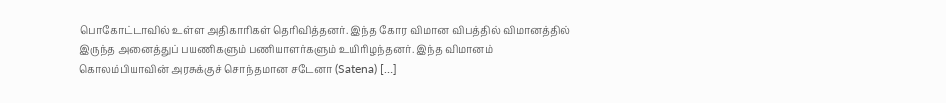பொகோட்டாவில் உள்ள அதிகாரிகள் தெரிவித்தனர். இந்த கோர விமான விபத்தில் விமானத்தில் இருந்த அனைத்துப் பயணிகளும் பணியாளர்களும் உயிரிழந்தனர். இந்த விமானம் கொலம்பியாவின் அரசுக்குச் சொந்தமான சடேனா (Satena) […]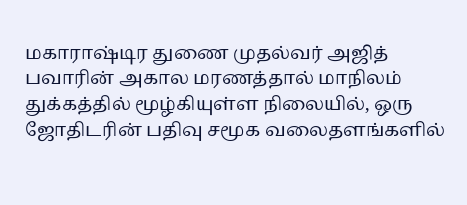மகாராஷ்டிர துணை முதல்வர் அஜித் பவாரின் அகால மரணத்தால் மாநிலம் துக்கத்தில் மூழ்கியுள்ள நிலையில், ஒரு ஜோதிடரின் பதிவு சமூக வலைதளங்களில்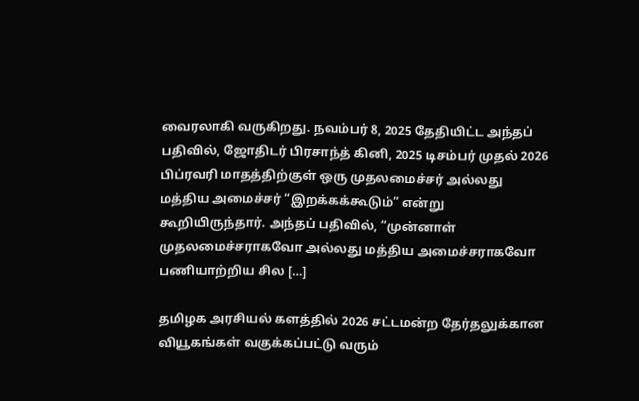வைரலாகி வருகிறது. நவம்பர் 8, 2025 தேதியிட்ட அந்தப் பதிவில், ஜோதிடர் பிரசாந்த் கினி, 2025 டிசம்பர் முதல் 2026 பிப்ரவரி மாதத்திற்குள் ஒரு முதலமைச்சர் அல்லது மத்திய அமைச்சர் “இறக்கக்கூடும்” என்று கூறியிருந்தார். அந்தப் பதிவில், “முன்னாள் முதலமைச்சராகவோ அல்லது மத்திய அமைச்சராகவோ பணியாற்றிய சில […]

தமிழக அரசியல் களத்தில் 2026 சட்டமன்ற தேர்தலுக்கான வியூகங்கள் வகுக்கப்பட்டு வரும்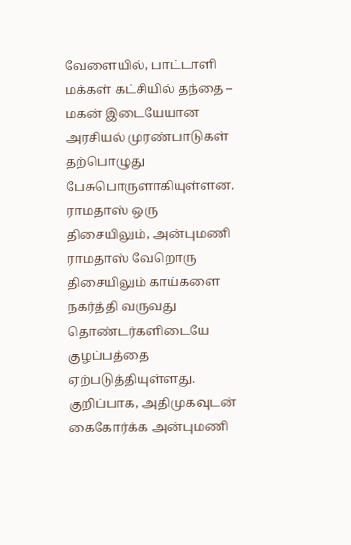வேளையில், பாட்டாளி மக்கள் கட்சியில் தந்தை – மகன் இடையேயான அரசியல் முரண்பாடுகள் தற்பொழுது பேசுபொருளாகியுள்ளன. ராமதாஸ் ஒரு திசையிலும், அன்புமணி ராமதாஸ் வேறொரு திசையிலும் காய்களை நகர்த்தி வருவது தொண்டர்களிடையே குழப்பத்தை ஏற்படுத்தியுள்ளது. குறிப்பாக, அதிமுகவுடன் கைகோர்க்க அன்புமணி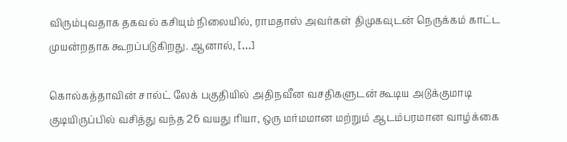விரும்புவதாக தகவல் கசியும் நிலையில், ராமதாஸ் அவர்கள் திமுகவுடன் நெருக்கம் காட்ட முயன்றதாக கூறப்படுகிறது. ஆனால், […]

கொல்கத்தாவின் சால்ட் லேக் பகுதியில் அதிநவீன வசதிகளுடன் கூடிய அடுக்குமாடி குடியிருப்பில் வசித்து வந்த 26 வயது ரியா, ஒரு மர்மமான மற்றும் ஆடம்பரமான வாழ்க்கை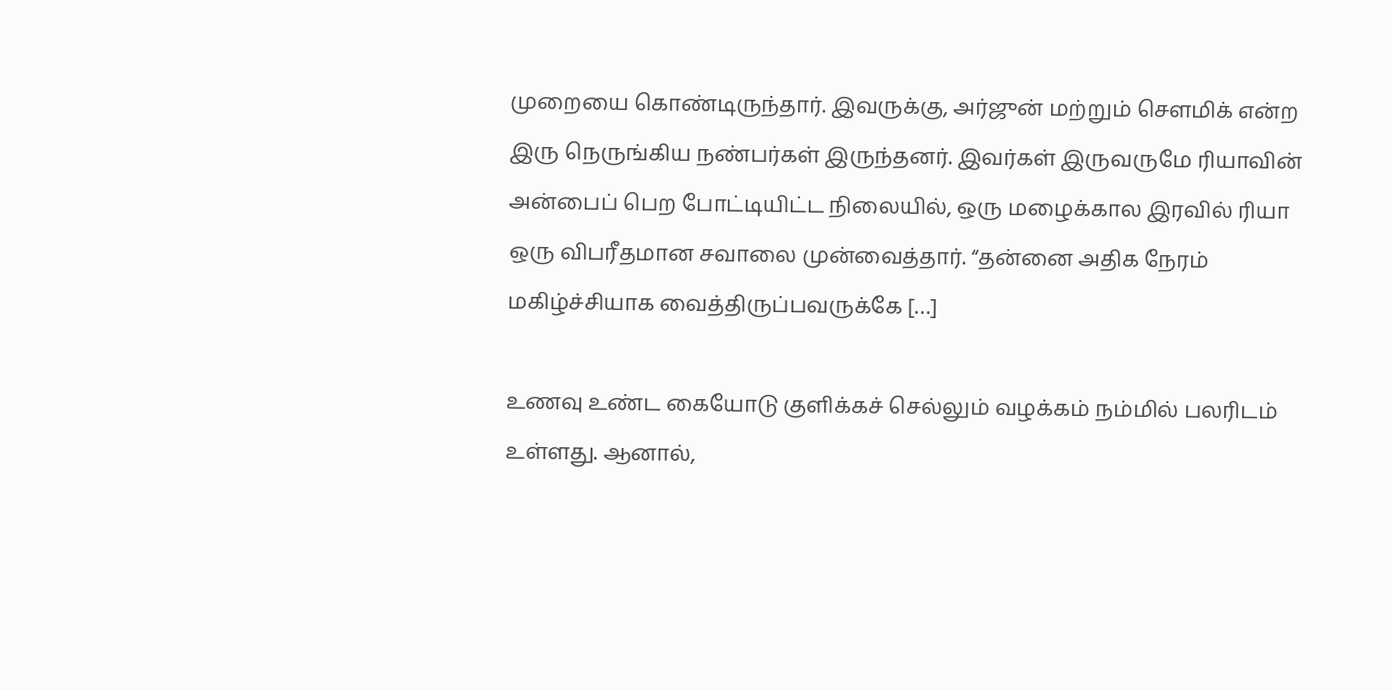முறையை கொண்டிருந்தார். இவருக்கு, அர்ஜுன் மற்றும் சௌமிக் என்ற இரு நெருங்கிய நண்பர்கள் இருந்தனர். இவர்கள் இருவருமே ரியாவின் அன்பைப் பெற போட்டியிட்ட நிலையில், ஒரு மழைக்கால இரவில் ரியா ஒரு விபரீதமான சவாலை முன்வைத்தார். “தன்னை அதிக நேரம் மகிழ்ச்சியாக வைத்திருப்பவருக்கே […]

உணவு உண்ட கையோடு குளிக்கச் செல்லும் வழக்கம் நம்மில் பலரிடம் உள்ளது. ஆனால்,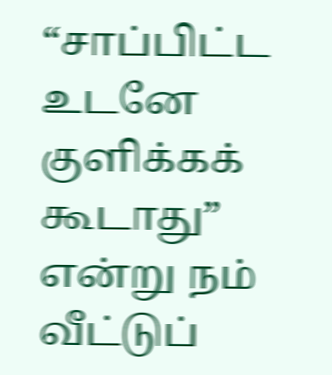“சாப்பிட்ட உடனே குளிக்கக் கூடாது” என்று நம் வீட்டுப்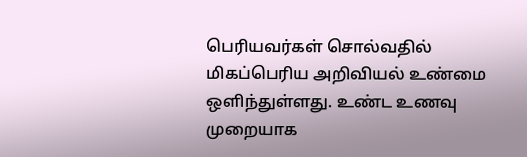பெரியவர்கள் சொல்வதில் மிகப்பெரிய அறிவியல் உண்மை ஒளிந்துள்ளது. உண்ட உணவு முறையாக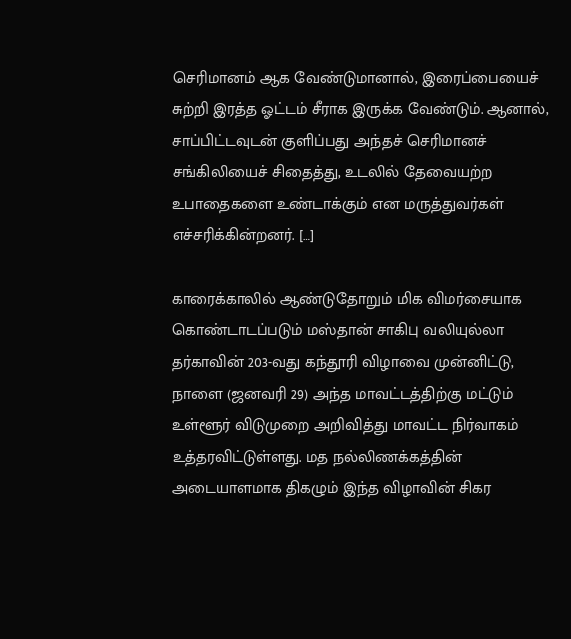செரிமானம் ஆக வேண்டுமானால், இரைப்பையைச் சுற்றி இரத்த ஓட்டம் சீராக இருக்க வேண்டும். ஆனால், சாப்பிட்டவுடன் குளிப்பது அந்தச் செரிமானச் சங்கிலியைச் சிதைத்து, உடலில் தேவையற்ற உபாதைகளை உண்டாக்கும் என மருத்துவர்கள் எச்சரிக்கின்றனர். […]

காரைக்காலில் ஆண்டுதோறும் மிக விமர்சையாக கொண்டாடப்படும் மஸ்தான் சாகிபு வலியுல்லா தர்காவின் 203-வது கந்தூரி விழாவை முன்னிட்டு, நாளை (ஜனவரி 29) அந்த மாவட்டத்திற்கு மட்டும் உள்ளூர் விடுமுறை அறிவித்து மாவட்ட நிர்வாகம் உத்தரவிட்டுள்ளது. மத நல்லிணக்கத்தின் அடையாளமாக திகழும் இந்த விழாவின் சிகர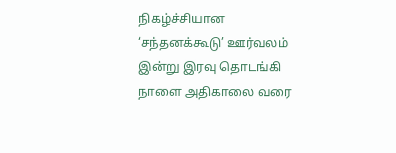நிகழ்ச்சியான ‘சந்தனக்கூடு’ ஊர்வலம் இன்று இரவு தொடங்கி நாளை அதிகாலை வரை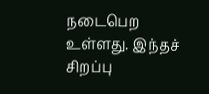நடைபெற உள்ளது. இந்தச் சிறப்பு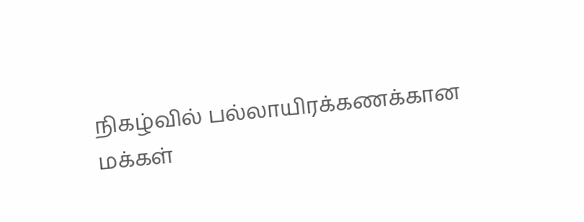நிகழ்வில் பல்லாயிரக்கணக்கான மக்கள்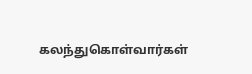கலந்துகொள்வார்கள்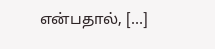என்பதால், […]